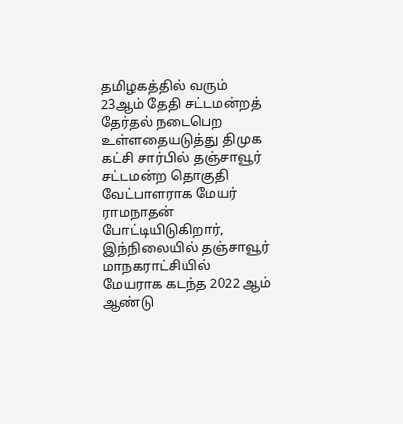தமிழகத்தில் வரும் 23ஆம் தேதி சட்டமன்றத் தேர்தல் நடைபெற உள்ளதையடுத்து திமுக கட்சி சார்பில் தஞ்சாவூர் சட்டமன்ற தொகுதி வேட்பாளராக மேயர் ராமநாதன் போட்டியிடுகிறார், இந்நிலையில் தஞ்சாவூர் மாநகராட்சியில்
மேயராக கடந்த 2022 ஆம் ஆண்டு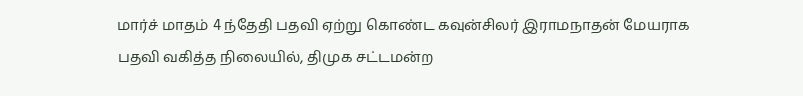மார்ச் மாதம் 4 ந்தேதி பதவி ஏற்று கொண்ட கவுன்சிலர் இராமநாதன் மேயராக பதவி வகித்த நிலையில், திமுக சட்டமன்ற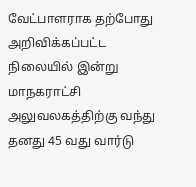வேட்பாளராக தற்போது அறிவிக்கப்பட்ட நிலையில் இன்று மாநகராட்சி அலுவலகத்திற்கு வந்து தனது 45 வது வார்டு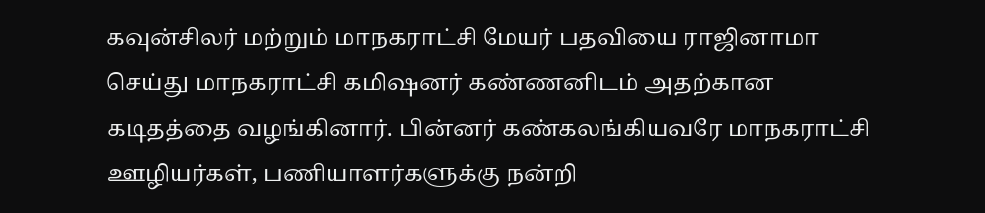கவுன்சிலர் மற்றும் மாநகராட்சி மேயர் பதவியை ராஜினாமா செய்து மாநகராட்சி கமிஷனர் கண்ணனிடம் அதற்கான கடிதத்தை வழங்கினார். பின்னர் கண்கலங்கியவரே மாநகராட்சி ஊழியர்கள், பணியாளர்களுக்கு நன்றி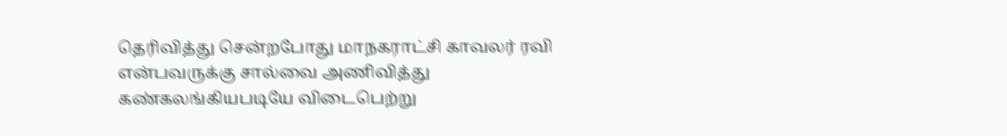தெரிவித்து சென்றபோது மாநகராட்சி காவலர் ரவி என்பவருக்கு சால்வை அணிவித்து கண்கலங்கியபடியே விடைபெற்று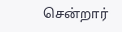சென்றார்